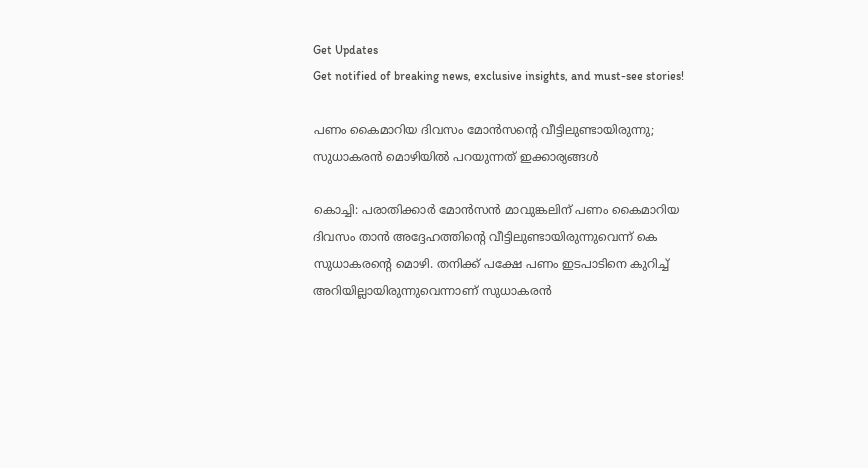Get Updates
Get notified of breaking news, exclusive insights, and must-see stories!

പണം കൈമാറിയ ദിവസം മോന്‍സന്റെ വീട്ടിലുണ്ടായിരുന്നു; സുധാകരന്‍ മൊഴിയില്‍ പറയുന്നത് ഇക്കാര്യങ്ങള്‍

കൊച്ചി: പരാതിക്കാര്‍ മോന്‍സന്‍ മാവുങ്കലിന് പണം കൈമാറിയ ദിവസം താന്‍ അദ്ദേഹത്തിന്റെ വീട്ടിലുണ്ടായിരുന്നുവെന്ന് കെ സുധാകരന്റെ മൊഴി. തനിക്ക് പക്ഷേ പണം ഇടപാടിനെ കുറിച്ച് അറിയില്ലായിരുന്നുവെന്നാണ് സുധാകരന്‍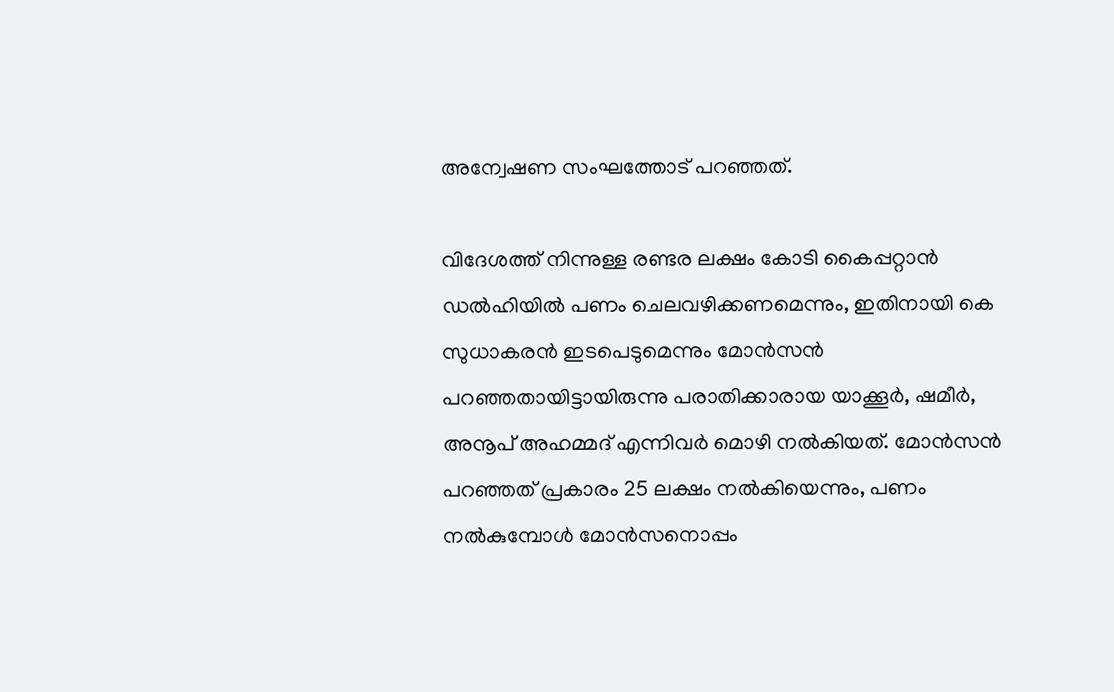അന്വേഷണ സംഘത്തോട് പറഞ്ഞത്.

വിദേശത്ത് നിന്നുള്ള രണ്ടര ലക്ഷം കോടി കൈപ്പറ്റാന്‍ ഡല്‍ഹിയില്‍ പണം ചെലവഴിക്കണമെന്നും, ഇതിനായി കെ സുധാകരന്‍ ഇടപെടുമെന്നും മോന്‍സന്‍ പറഞ്ഞതായിട്ടായിരുന്നു പരാതിക്കാരായ യാക്കൂര്‍, ഷമീര്‍, അനൂപ് അഹമ്മദ് എന്നിവര്‍ മൊഴി നല്‍കിയത്. മോന്‍സന്‍ പറഞ്ഞത് പ്രകാരം 25 ലക്ഷം നല്‍കിയെന്നും, പണം നല്‍കുമ്പോള്‍ മോന്‍സനൊപ്പം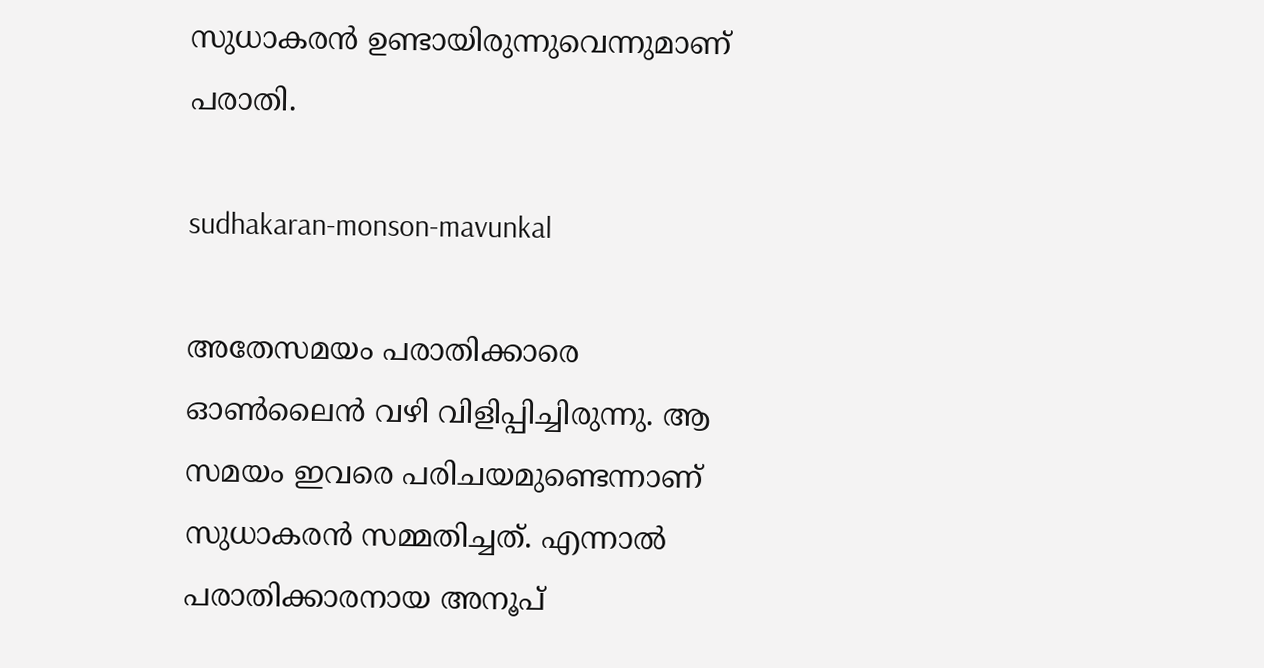സുധാകരന്‍ ഉണ്ടായിരുന്നുവെന്നുമാണ് പരാതി.

sudhakaran-monson-mavunkal

അതേസമയം പരാതിക്കാരെ ഓണ്‍ലൈന്‍ വഴി വിളിപ്പിച്ചിരുന്നു. ആ സമയം ഇവരെ പരിചയമുണ്ടെന്നാണ് സുധാകരന്‍ സമ്മതിച്ചത്. എന്നാല്‍ പരാതിക്കാരനായ അനൂപ്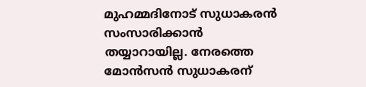മുഹമ്മദിനോട് സുധാകരന്‍ സംസാരിക്കാന്‍ തയ്യാറായില്ല. നേരത്തെ മോന്‍സന്‍ സുധാകരന്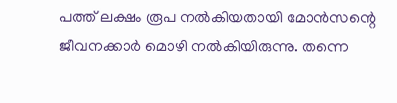പത്ത് ലക്ഷം രൂപ നല്‍കിയതായി മോന്‍സന്റെ ജീവനക്കാര്‍ മൊഴി നല്‍കിയിരുന്നു. തന്നെ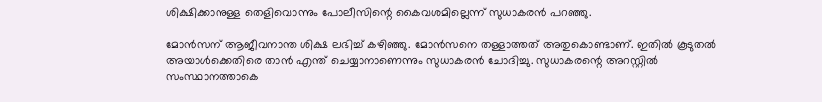ശിക്ഷിക്കാനുള്ള തെളിവൊന്നും പോലീസിന്റെ കൈവശമില്ലെന്ന് സുധാകരന്‍ പറഞ്ഞു.

മോന്‍സന് ആജീവനാന്ത ശിക്ഷ ലഭിച്ച് കഴിഞ്ഞു. മോന്‍സനെ തള്ളാത്തത് അതുകൊണ്ടാണ്. ഇതില്‍ കൂടുതല്‍ അയാള്‍ക്കെതിരെ താന്‍ എന്ത് ചെയ്യാനാണെന്നും സുധാകരന്‍ ചോദിച്ചു. സുധാകരന്റെ അറസ്റ്റില്‍ സംസ്ഥാനത്താകെ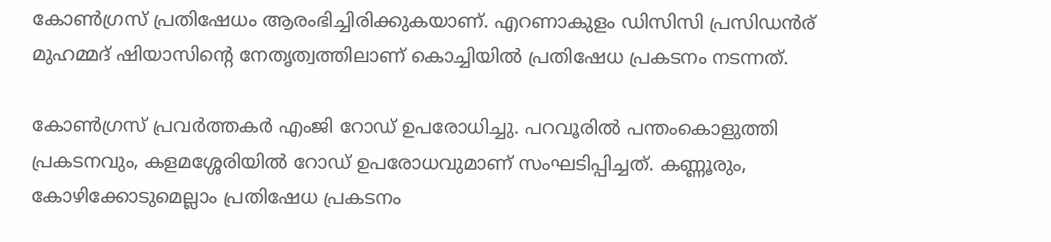കോണ്‍ഗ്രസ് പ്രതിഷേധം ആരംഭിച്ചിരിക്കുകയാണ്. എറണാകുളം ഡിസിസി പ്രസിഡന്‍ര് മുഹമ്മദ് ഷിയാസിന്റെ നേതൃത്വത്തിലാണ് കൊച്ചിയില്‍ പ്രതിഷേധ പ്രകടനം നടന്നത്.

കോണ്‍ഗ്രസ് പ്രവര്‍ത്തകര്‍ എംജി റോഡ് ഉപരോധിച്ചു. പറവൂരില്‍ പന്തംകൊളുത്തി പ്രകടനവും, കളമശ്ശേരിയില്‍ റോഡ് ഉപരോധവുമാണ് സംഘടിപ്പിച്ചത്. കണ്ണൂരും, കോഴിക്കോടുമെല്ലാം പ്രതിഷേധ പ്രകടനം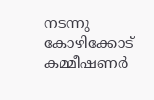നടന്നു കോഴിക്കോട് കമ്മീഷണര്‍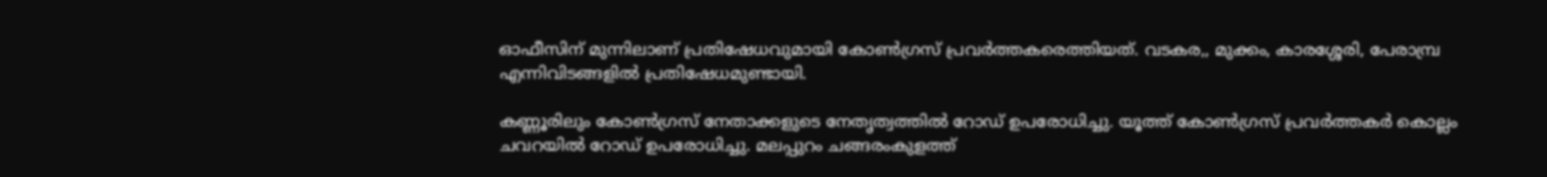ഓഫീസിന് മുന്നിലാണ് പ്രതിഷേധവുമായി കോണ്‍ഗ്രസ് പ്രവര്‍ത്തകരെത്തിയത്. വടകര,, മുക്കം, കാരശ്ശേരി, പേരാമ്പ്ര എന്നിവിടങ്ങളില്‍ പ്രതിഷേധമുണ്ടായി.

കണ്ണൂരിലും കോണ്‍ഗ്രസ് നേതാക്കളുടെ നേതൃത്വത്തില്‍ റോഡ് ഉപരോധിച്ചു. യൂത്ത് കോണ്‍ഗ്രസ് പ്രവര്‍ത്തകര്‍ കൊല്ലം ചവറയില്‍ റോഡ് ഉപരോധിച്ചു. മലപ്പുറം ചങ്ങരംകുളത്ത്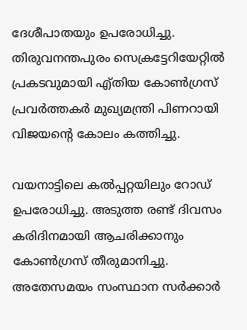ദേശീപാതയും ഉപരോധിച്ചു. തിരുവനന്തപുരം സെക്രട്ടേറിയേറ്റില്‍ പ്രകടവുമായി എ്തിയ കോണ്‍ഗ്രസ് പ്രവര്‍ത്തകര്‍ മുഖ്യമന്ത്രി പിണറായി വിജയന്റെ കോലം കത്തിച്ചു.

വയനാട്ടിലെ കല്‍പ്പറ്റയിലും റോഡ് ഉപരോധിച്ചു. അടുത്ത രണ്ട് ദിവസം കരിദിനമായി ആചരിക്കാനും കോണ്‍ഗ്രസ് തീരുമാനിച്ചു. അതേസമയം സംസ്ഥാന സര്‍ക്കാര്‍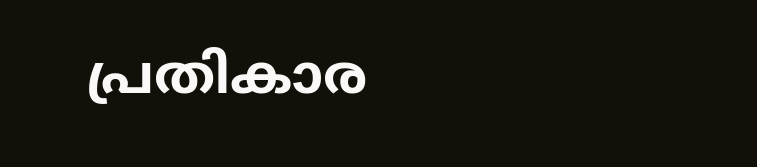പ്രതികാര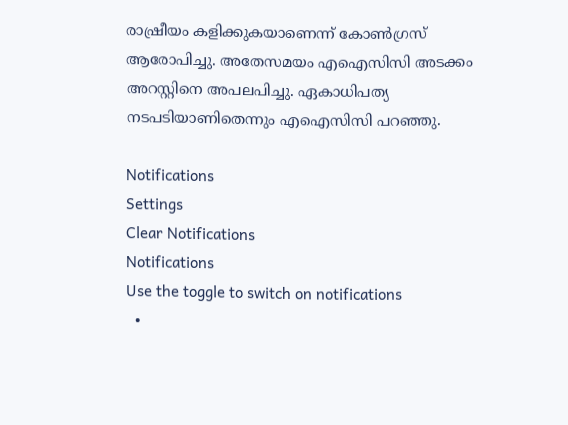രാഷ്രീയം കളിക്കുകയാണെന്ന് കോണ്‍ഗ്രസ് ആരോപിച്ചു. അതേസമയം എഐസിസി അടക്കം അറസ്റ്റിനെ അപലപിച്ചു. ഏകാധിപത്യ നടപടിയാണിതെന്നും എഐസിസി പറഞ്ഞു.

Notifications
Settings
Clear Notifications
Notifications
Use the toggle to switch on notifications
  •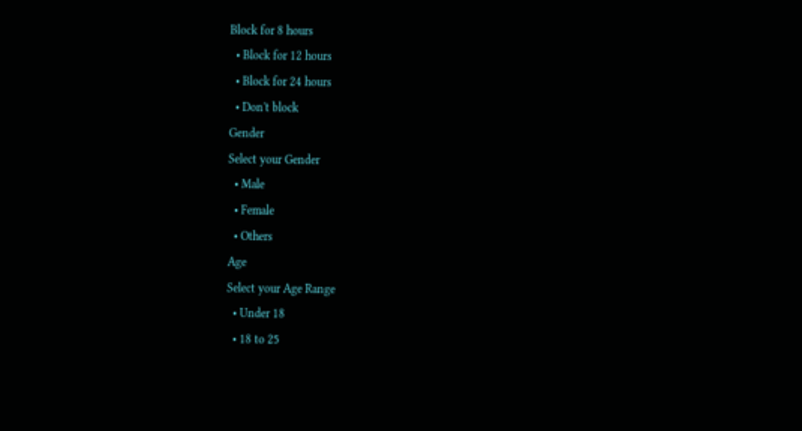Block for 8 hours
  • Block for 12 hours
  • Block for 24 hours
  • Don't block
Gender
Select your Gender
  • Male
  • Female
  • Others
Age
Select your Age Range
  • Under 18
  • 18 to 25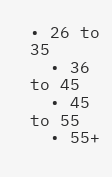• 26 to 35
  • 36 to 45
  • 45 to 55
  • 55+